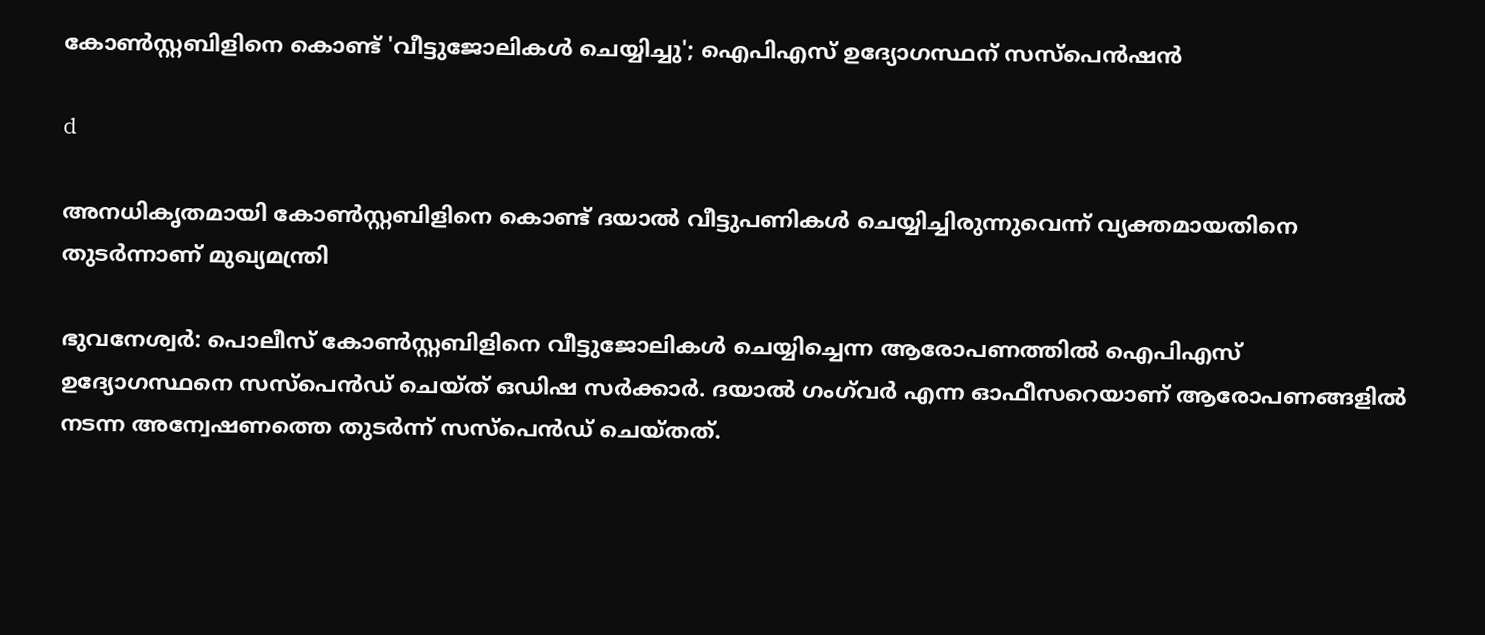കോണ്‍സ്റ്റബിളിനെ കൊണ്ട് 'വീട്ടുജോലികള്‍ ചെയ്യിച്ചു'; ഐപിഎസ് ഉദ്യോഗസ്ഥന് സസ്‌പെന്‍ഷന്‍

d

അനധികൃതമായി കോണ്‍സ്റ്റബിളിനെ കൊണ്ട് ദയാല്‍ വീട്ടുപണികള്‍ ചെയ്യിച്ചിരുന്നുവെന്ന് വ്യക്തമായതിനെ തുടര്‍ന്നാണ് മുഖ്യമന്ത്രി

ഭുവനേശ്വര്‍: പൊലീസ് കോണ്‍സ്റ്റബിളിനെ വീട്ടുജോലികള്‍ ചെയ്യിച്ചെന്ന ആരോപണത്തില്‍ ഐപിഎസ് ഉദ്യോഗസ്ഥനെ സസ്‌പെന്‍ഡ് ചെയ്ത് ഒഡിഷ സര്‍ക്കാര്‍. ദയാല്‍ ഗംഗ്‌വര്‍ എന്ന ഓഫീസറെയാണ് ആരോപണങ്ങളില്‍ നടന്ന അന്വേഷണത്തെ തുടര്‍ന്ന് സസ്‌പെന്‍ഡ് ചെയ്തത്.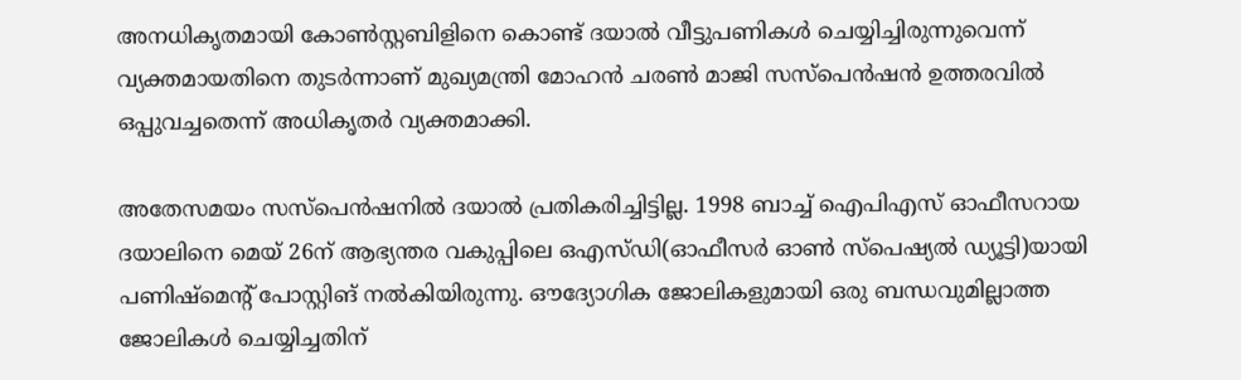അനധികൃതമായി കോണ്‍സ്റ്റബിളിനെ കൊണ്ട് ദയാല്‍ വീട്ടുപണികള്‍ ചെയ്യിച്ചിരുന്നുവെന്ന് വ്യക്തമായതിനെ തുടര്‍ന്നാണ് മുഖ്യമന്ത്രി മോഹന്‍ ചരണ്‍ മാജി സസ്‌പെന്‍ഷന്‍ ഉത്തരവില്‍ ഒപ്പുവച്ചതെന്ന് അധികൃതര്‍ വ്യക്തമാക്കി.

അതേസമയം സസ്‌പെന്‍ഷനില്‍ ദയാല്‍ പ്രതികരിച്ചിട്ടില്ല. 1998 ബാച്ച് ഐപിഎസ് ഓഫീസറായ ദയാലിനെ മെയ് 26ന് ആഭ്യന്തര വകുപ്പിലെ ഒഎസ്ഡി(ഓഫീസര്‍ ഓണ്‍ സ്‌പെഷ്യല്‍ ഡ്യൂട്ടി)യായി പണിഷ്‌മെന്റ് പോസ്റ്റിങ് നല്‍കിയിരുന്നു. ഔദ്യോഗിക ജോലികളുമായി ഒരു ബന്ധവുമില്ലാത്ത ജോലികള്‍ ചെയ്യിച്ചതിന്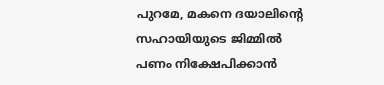പുറമേ, മകനെ ദയാലിന്റെ സഹായിയുടെ ജിമ്മില്‍ പണം നിക്ഷേപിക്കാൻ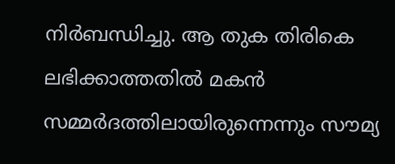നിര്‍ബന്ധിച്ചു. ആ തുക തിരികെ ലഭിക്കാത്തതില്‍ മകന്‍ സമ്മര്‍ദത്തിലായിരുന്നെന്നും സൗമ്യ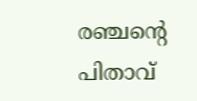രഞ്ചന്റെ പിതാവ്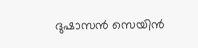ദുഷാസന്‍ സെയിന്‍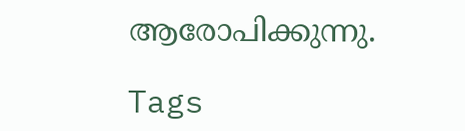ആരോപിക്കുന്നു.

Tags